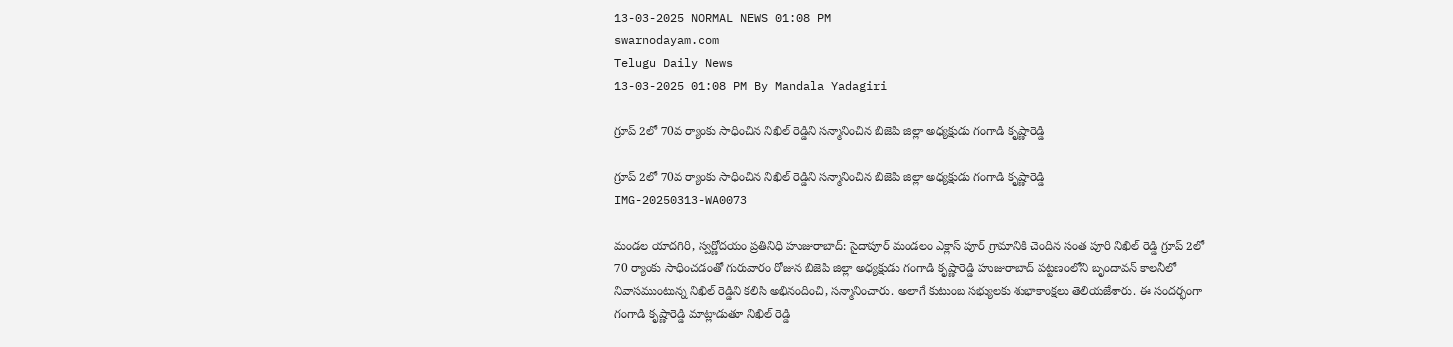13-03-2025 NORMAL NEWS 01:08 PM
swarnodayam.com
Telugu Daily News
13-03-2025 01:08 PM By Mandala Yadagiri

గ్రూప్ 2లో 70వ ర్యాంకు సాధించిన నిఖిల్ రెడ్డిని సన్మానించిన బిజెపి జిల్లా అధ్యక్షుడు గంగాడి కృష్ణారెడ్డి

గ్రూప్ 2లో 70వ ర్యాంకు సాధించిన నిఖిల్ రెడ్డిని సన్మానించిన బిజెపి జిల్లా అధ్యక్షుడు గంగాడి కృష్ణారెడ్డి
IMG-20250313-WA0073

మండల యాదగిరి, స్వర్ణోదయం ప్రతినిధి హుజురాబాద్: సైదాపూర్ మండలం ఎక్లాస్ పూర్ గ్రామానికి చెందిన సంత పూరి నిఖిల్ రెడ్డి గ్రూప్ 2లో 70 ర్యాంకు సాధించడంతో గురువారం రోజున బిజెపి జిల్లా అధ్యక్షుడు గంగాడి కృష్ణారెడ్డి హుజురాబాద్ పట్టణంలోని బృందావన్ కాలనీలో నివాసముంటున్న నిఖిల్ రెడ్డిని కలిసి అభినందించి, సన్మానించారు. అలాగే కుటుంబ సభ్యులకు శుభాకాంక్షలు తెలియజేశారు. ఈ సందర్భంగా గంగాడి కృష్ణారెడ్డి మాట్లాడుతూ నిఖిల్ రెడ్డి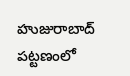హుజురాబాద్ పట్టణంలో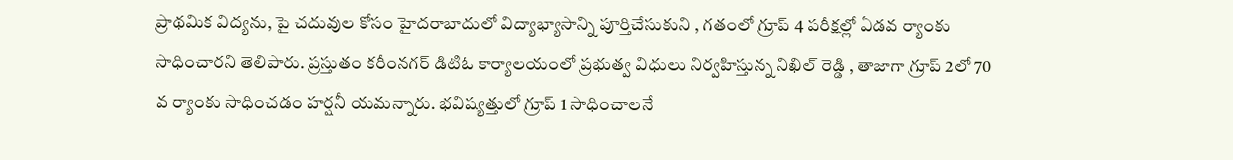ప్రాథమిక విద్యను, పై చదువుల కోసం హైదరాబాదులో విద్యాభ్యాసాన్ని పూర్తిచేసుకుని , గతంలో గ్రూప్ 4 పరీక్షల్లో ఏడవ ర్యాంకు సాధించారని తెలిపారు. ప్రస్తుతం కరీంనగర్ డిటిఓ కార్యాలయంలో ప్రభుత్వ విధులు నిర్వహిస్తున్న నిఖిల్ రెడ్డి , తాజాగా గ్రూప్ 2లో 70 వ ర్యాంకు సాధించడం హర్షనీ యమన్నారు. భవిష్యత్తులో గ్రూప్ 1 సాధించాలనే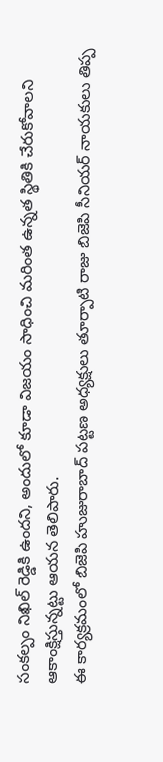సంకల్పం నిఖిల్ రెడ్డికి ఉందని, అందులో కూడా విజయం సాధించి మరింత ఉన్నత స్థితికి చేరుకోవాలని ఆకాంక్షిస్తున్నట్టు ఆయన తెలిపారు.
ఈ కార్యక్రమంలో బిజెపి హుజురాబాద్ పట్టణ అధ్యక్షులు తూర్పాటి రాజు బిజెపి సీనియర్ నాయకులు తిప్ప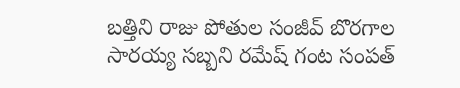బత్తిని రాజు పోతుల సంజీవ్ బొరగాల సారయ్య సబ్బని రమేష్ గంట సంపత్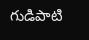గుడిపాటి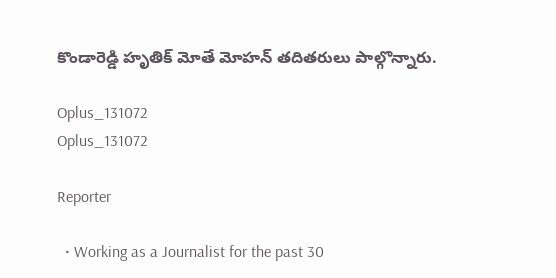కొండారెడ్డి హృతిక్ మోతే మోహన్ తదితరులు పాల్గొన్నారు.

Oplus_131072
Oplus_131072

Reporter

  • Working as a Journalist for the past 30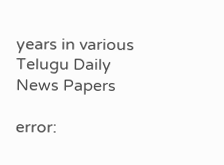years in various Telugu Daily News Papers

error: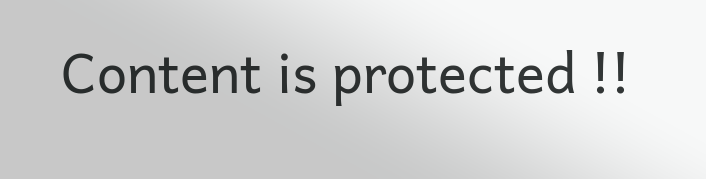Content is protected !!